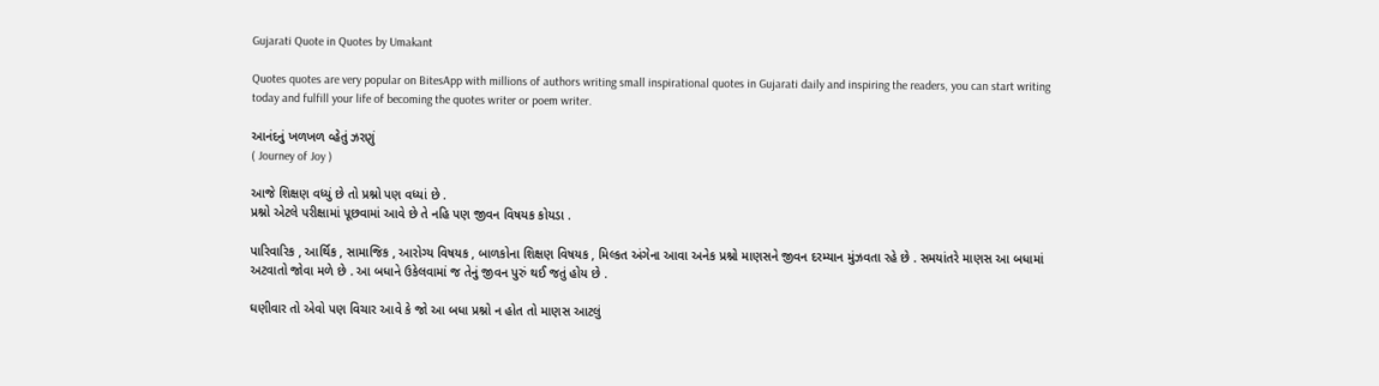Gujarati Quote in Quotes by Umakant

Quotes quotes are very popular on BitesApp with millions of authors writing small inspirational quotes in Gujarati daily and inspiring the readers, you can start writing today and fulfill your life of becoming the quotes writer or poem writer.

આનંદનું ખળખળ વ્હેતું ઝરણું
( Journey of Joy )

આજે શિક્ષણ વધ્યું છે તો પ્રશ્નો પણ વધ્યાં છે .
પ્રશ્નો એટલે પરીક્ષામાં પૂછવામાં આવે છે તે નહિ પણ જીવન વિષયક કોયડા .

પારિવારિક , આર્થિક , સામાજિક , આરોગ્ય વિષયક , બાળકોના શિક્ષણ વિષયક , મિલ્કત અંગેના આવા અનેક પ્રશ્નો માણસને જીવન દરમ્યાન મુંઝવતા રહે છે . સમયાંતરે માણસ આ બધામાં અટવાતો જોવા મળે છે . આ બધાને ઉકેલવામાં જ તેનું જીવન પુરું થઈ જતું હોય છે .

ઘણીવાર તો એવો પણ વિચાર આવે કે જો આ બધા પ્રશ્નો ન હોત તો માણસ આટલું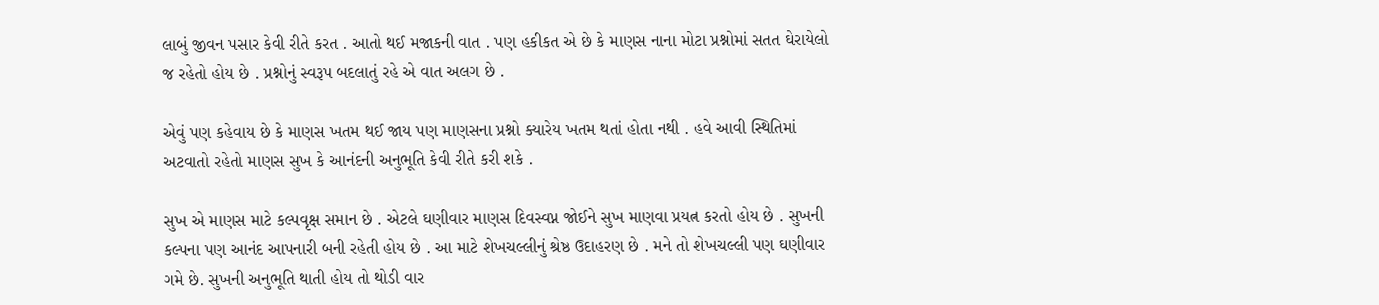લાબું જીવન પસાર કેવી રીતે કરત . આતો થઈ મજાકની વાત . પણ હકીકત એ છે કે માણસ નાના મોટા પ્રશ્નોમાં સતત ઘેરાયેલો જ રહેતો હોય છે . પ્રશ્નોનું સ્વરૂપ બદલાતું રહે એ વાત અલગ છે .

એવું પણ કહેવાય છે કે માણસ ખતમ થઈ જાય પણ માણસના પ્રશ્નો ક્યારેય ખતમ થતાં હોતા નથી . હવે આવી સ્થિતિમાં અટવાતો રહેતો માણસ સુખ કે આનંદની અનુભૂતિ કેવી રીતે કરી શકે .

સુખ એ માણસ માટે કલ્પવૃક્ષ સમાન છે . એટલે ઘણીવાર માણસ દિવસ્વપ્ન જોઈને સુખ માણવા પ્રયત્ન કરતો હોય છે . સુખની કલ્પના પણ આનંદ આપનારી બની રહેતી હોય છે . આ માટે શેખચલ્લીનું શ્રેષ્ઠ ઉદાહરણ છે . મને તો શેખચલ્લી પણ ઘણીવાર ગમે છે. સુખની અનુભૂતિ થાતી હોય તો થોડી વાર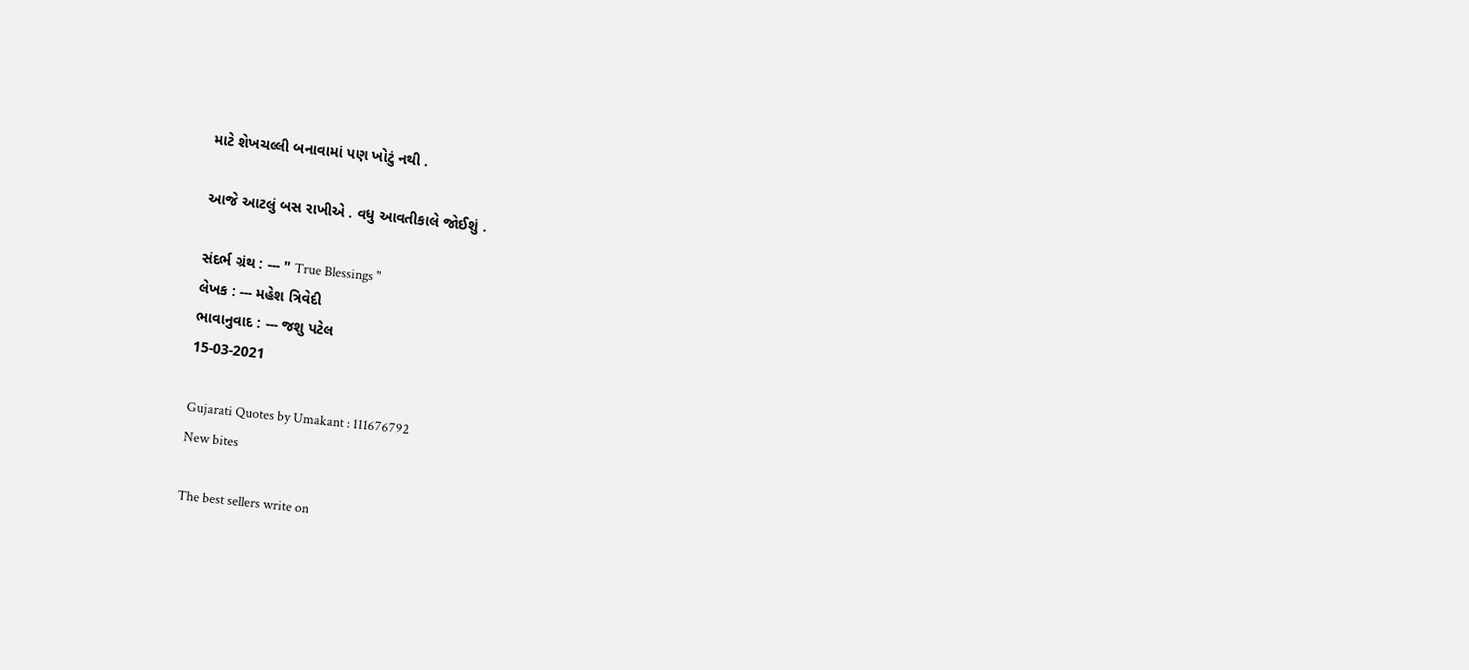માટે શેખચલ્લી બનાવામાં પણ ખોટું નથી .

આજે આટલું બસ રાખીએ . વધુ આવતીકાલે જોઈશું .

સંદર્ભ ગ્રંથ : --- " True Blessings "
લેખક : --- મહેશ ત્રિવેદી
ભાવાનુવાદ : --- જશુ પટેલ
15-03-2021

Gujarati Quotes by Umakant : 111676792
New bites

The best sellers write on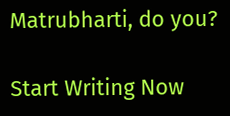Matrubharti, do you?

Start Writing Now